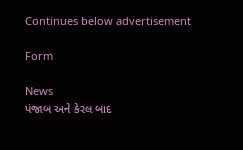Continues below advertisement

Form

News
પંજાબ અને કેરલ બાદ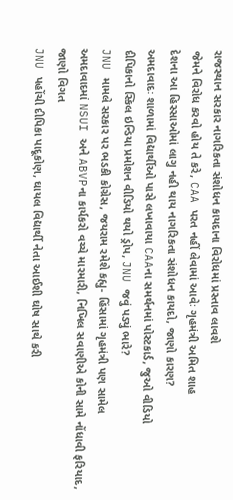રાજસ્થાન સરકાર નાગરિકતા સંશોધન કાયદાના વિરોધમાં પ્રસ્તાવ લાવશે
જેમને વિરોધ કરવો હોય તે કરે, CAA પરત નહીં લેવામાં આવેઃ ગૃહમંત્રી અમિત શાહ
દેશના આ હિસ્સાઓમાં લાગુ નહી થાય નાગરિકતા સંશોધન કાયદો, જાણો કારણ?
અમદાવાદઃ શાળામાં વિદ્યાર્થીઓ પાસે લખાવાયા CAAના સમર્થનમાં પોસ્ટકાર્ડ, જુઓ વીડિયો
દીપિકાનો સ્કિલ ઇન્ડિયા પ્રમોશન વીડિયો થયો ડ્રોપ, JNU જવું પડ્યું ભારે?
JNU મામલે સરકાર પર ભડકી કોગ્રેસ, જયરામ રમેશે કહ્યુ- હિંસામાં ગૃહમંત્રી પણ સામેલ
અમદાવાદમાં NSUI અને ABVPના કાર્યકરો વચ્ચે મારમારી, નિખિલ સવાણીએ કોની સામે નોંધાવી ફરિયાદ, જાણો વિગત
JNU પહોંચી દીપિકા પાદૂકોણ, ઘાયલ વિદ્યાર્થી નેતા આઈશી ઘોષ સાથે કરી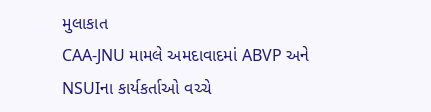મુલાકાત
CAA-JNU મામલે અમદાવાદમાં ABVP અને NSUIના કાર્યકર્તાઓ વચ્ચે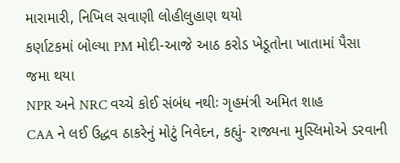મારામારી, નિખિલ સવાણી લોહીલુહાણ થયો
કર્ણાટકમાં બોલ્યા PM મોદી-આજે આઠ કરોડ ખેડૂતોના ખાતામાં પૈસા જમા થયા
NPR અને NRC વચ્ચે કોઈ સંબંધ નથીઃ ગૃહમંત્રી અમિત શાહ
CAA ને લઈ ઉદ્ધવ ઠાકરેનું મોટું નિવેદન, કહ્યું- રાજ્યના મુસ્લિમોએ ડરવાની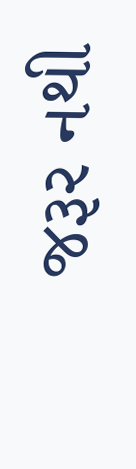જરૂર નથી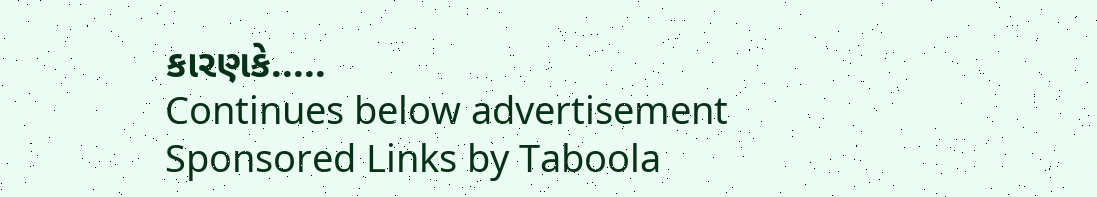કારણકે.....
Continues below advertisement
Sponsored Links by Taboola